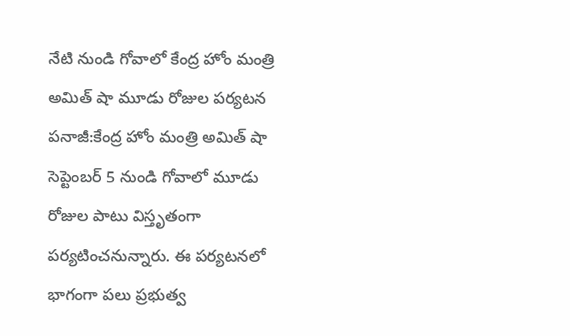నేటి నుండి గోవాలో కేంద్ర హోం మంత్రి అమిత్ షా మూడు రోజుల పర్యటన
పనాజీ:కేంద్ర హోం మంత్రి అమిత్ షా సెప్టెంబర్ 5 నుండి గోవాలో మూడు రోజుల పాటు విస్తృతంగా పర్యటించనున్నారు. ఈ పర్యటనలో భాగంగా పలు ప్రభుత్వ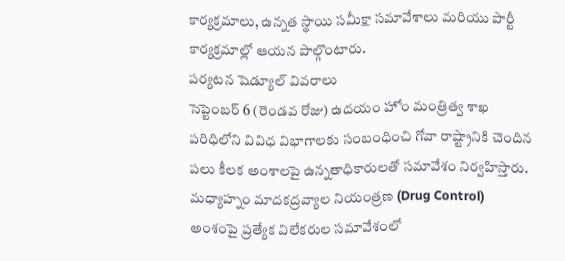కార్యక్రమాలు, ఉన్నత స్థాయి సమీక్షా సమావేశాలు మరియు పార్టీ కార్యక్రమాల్లో ఆయన పాల్గొంటారు.
పర్యటన షెడ్యూల్ వివరాలు
సెప్టెంబర్ 6 (రెండవ రోజు) ఉదయం హోం మంత్రిత్వ శాఖ పరిధిలోని వివిధ విభాగాలకు సంబంధించి గోవా రాష్ట్రానికి చెందిన పలు కీలక అంశాలపై ఉన్నతాధికారులతో సమావేశం నిర్వహిస్తారు. మధ్యాహ్నం మాదకద్రవ్యాల నియంత్రణ (Drug Control) అంశంపై ప్రత్యేక విలేకరుల సమావేశంలో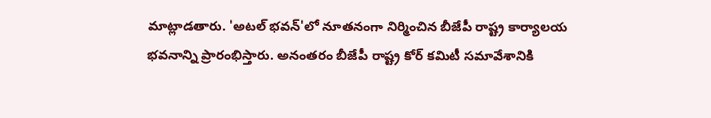మాట్లాడతారు. 'అటల్ భవన్'లో నూతనంగా నిర్మించిన బీజేపీ రాష్ట్ర కార్యాలయ భవనాన్ని ప్రారంభిస్తారు. అనంతరం బీజేపీ రాష్ట్ర కోర్ కమిటీ సమావేశానికి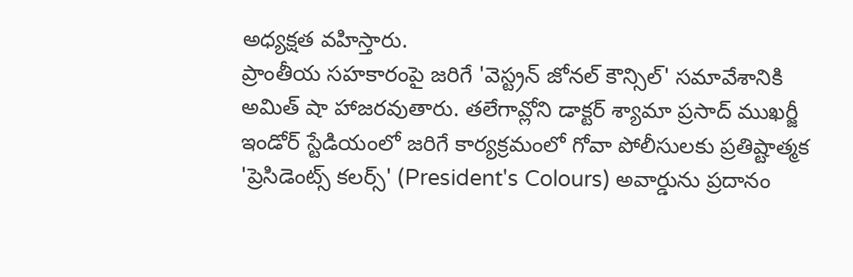అధ్యక్షత వహిస్తారు.
ప్రాంతీయ సహకారంపై జరిగే 'వెస్ట్రన్ జోనల్ కౌన్సిల్' సమావేశానికి అమిత్ షా హాజరవుతారు. తలేగావ్లోని డాక్టర్ శ్యామా ప్రసాద్ ముఖర్జీ ఇండోర్ స్టేడియంలో జరిగే కార్యక్రమంలో గోవా పోలీసులకు ప్రతిష్టాత్మక 'ప్రెసిడెంట్స్ కలర్స్' (President's Colours) అవార్డును ప్రదానం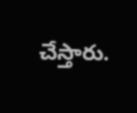చేస్తారు.